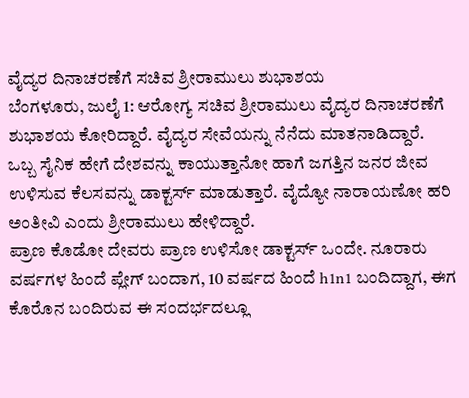ವೈದ್ಯರ ದಿನಾಚರಣೆಗೆ ಸಚಿವ ಶ್ರೀರಾಮುಲು ಶುಭಾಶಯ
ಬೆಂಗಳೂರು, ಜುಲೈ 1: ಆರೋಗ್ಯ ಸಚಿವ ಶ್ರೀರಾಮುಲು ವೈದ್ಯರ ದಿನಾಚರಣೆಗೆ ಶುಭಾಶಯ ಕೋರಿದ್ದಾರೆ. ವೈದ್ಯರ ಸೇವೆಯನ್ನು ನೆನೆದು ಮಾತನಾಡಿದ್ದಾರೆ.
ಒಬ್ಬ ಸೈನಿಕ ಹೇಗೆ ದೇಶವನ್ನು ಕಾಯುತ್ತಾನೋ ಹಾಗೆ ಜಗತ್ತಿನ ಜನರ ಜೀವ ಉಳಿಸುವ ಕೆಲಸವನ್ನು ಡಾಕ್ಟರ್ಸ್ ಮಾಡುತ್ತಾರೆ. ವೈದ್ಯೋ ನಾರಾಯಣೋ ಹರಿ ಅಂತೀವಿ ಎಂದು ಶ್ರೀರಾಮುಲು ಹೇಳಿದ್ದಾರೆ.
ಪ್ರಾಣ ಕೊಡೋ ದೇವರು ಪ್ರಾಣ ಉಳಿಸೋ ಡಾಕ್ಟರ್ಸ್ ಒಂದೇ. ನೂರಾರು ವರ್ಷಗಳ ಹಿಂದೆ ಪ್ಲೇಗ್ ಬಂದಾಗ, 10 ವರ್ಷದ ಹಿಂದೆ h1n1 ಬಂದಿದ್ದಾಗ, ಈಗ ಕೊರೊನ ಬಂದಿರುವ ಈ ಸಂದರ್ಭದಲ್ಲೂ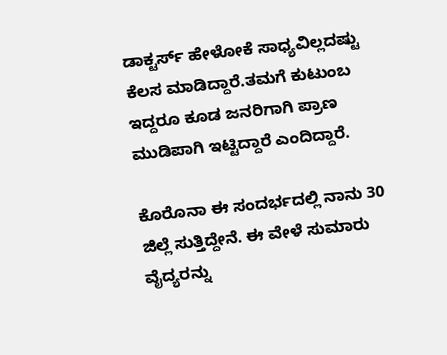ಡಾಕ್ಟರ್ಸ್ ಹೇಳೋಕೆ ಸಾಧ್ಯವಿಲ್ಲದಷ್ಟು ಕೆಲಸ ಮಾಡಿದ್ದಾರೆ.ತಮಗೆ ಕುಟುಂಬ ಇದ್ದರೂ ಕೂಡ ಜನರಿಗಾಗಿ ಪ್ರಾಣ ಮುಡಿಪಾಗಿ ಇಟ್ಟಿದ್ದಾರೆ ಎಂದಿದ್ದಾರೆ.

ಕೊರೊನಾ ಈ ಸಂದರ್ಭದಲ್ಲಿ ನಾನು 30 ಜಿಲ್ಲೆ ಸುತ್ತಿದ್ದೇನೆ. ಈ ವೇಳೆ ಸುಮಾರು ವೈದ್ಯರನ್ನು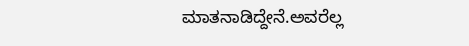ಮಾತನಾಡಿದ್ದೇನೆ.ಅವರೆಲ್ಲ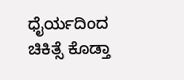ಧೈರ್ಯದಿಂದ ಚಿಕಿತ್ಸೆ ಕೊಡ್ತಾ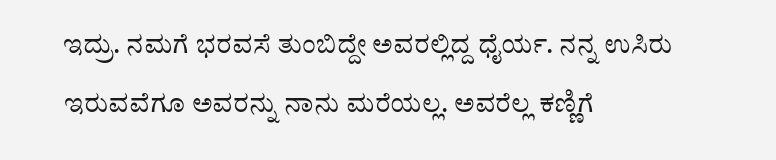ಇದ್ರು. ನಮಗೆ ಭರವಸೆ ತುಂಬಿದ್ದೇ ಅವರಲ್ಲಿದ್ದ ಧೈರ್ಯ. ನನ್ನ ಉಸಿರು ಇರುವವೆಗೂ ಅವರನ್ನು ನಾನು ಮರೆಯಲ್ಲ. ಅವರೆಲ್ಲ ಕಣ್ಣಿಗೆ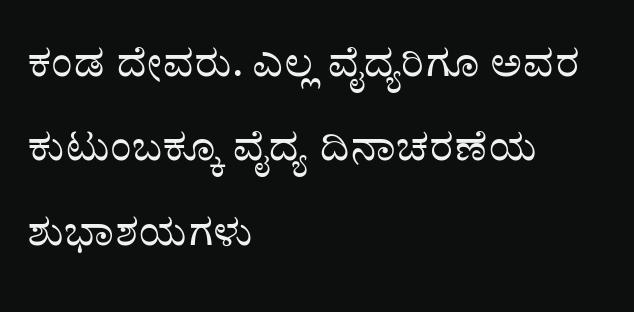ಕಂಡ ದೇವರು. ಎಲ್ಲ ವೈದ್ಯರಿಗೂ ಅವರ ಕುಟುಂಬಕ್ಕೂ ವೈದ್ಯ ದಿನಾಚರಣೆಯ ಶುಭಾಶಯಗಳು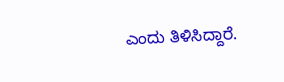ಎಂದು ತಿಳಿಸಿದ್ದಾರೆ.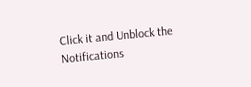Click it and Unblock the Notifications